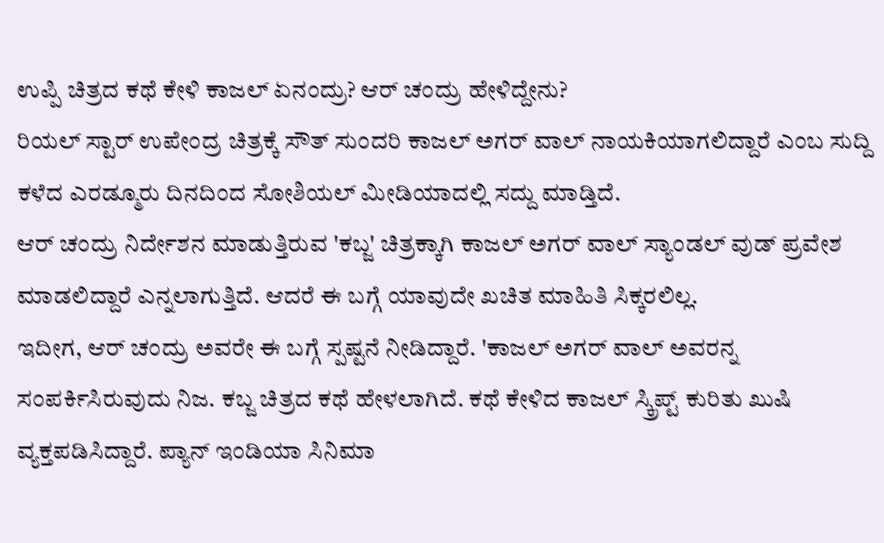ಉಪ್ಪಿ ಚಿತ್ರದ ಕಥೆ ಕೇಳಿ ಕಾಜಲ್ ಏನಂದ್ರು? ಆರ್ ಚಂದ್ರು ಹೇಳಿದ್ದೇನು?
ರಿಯಲ್ ಸ್ಟಾರ್ ಉಪೇಂದ್ರ ಚಿತ್ರಕ್ಕೆ ಸೌತ್ ಸುಂದರಿ ಕಾಜಲ್ ಅಗರ್ ವಾಲ್ ನಾಯಕಿಯಾಗಲಿದ್ದಾರೆ ಎಂಬ ಸುದ್ದಿ ಕಳೆದ ಎರಡ್ಮೂರು ದಿನದಿಂದ ಸೋಶಿಯಲ್ ಮೀಡಿಯಾದಲ್ಲಿ ಸದ್ದು ಮಾಡ್ತಿದೆ.
ಆರ್ ಚಂದ್ರು ನಿರ್ದೇಶನ ಮಾಡುತ್ತಿರುವ 'ಕಬ್ಜ' ಚಿತ್ರಕ್ಕಾಗಿ ಕಾಜಲ್ ಅಗರ್ ವಾಲ್ ಸ್ಯಾಂಡಲ್ ವುಡ್ ಪ್ರವೇಶ ಮಾಡಲಿದ್ದಾರೆ ಎನ್ನಲಾಗುತ್ತಿದೆ. ಆದರೆ ಈ ಬಗ್ಗೆ ಯಾವುದೇ ಖಚಿತ ಮಾಹಿತಿ ಸಿಕ್ಕರಲಿಲ್ಲ.
ಇದೀಗ, ಆರ್ ಚಂದ್ರು ಅವರೇ ಈ ಬಗ್ಗೆ ಸ್ಪಷ್ಟನೆ ನೀಡಿದ್ದಾರೆ. 'ಕಾಜಲ್ ಅಗರ್ ವಾಲ್ ಅವರನ್ನ ಸಂಪರ್ಕಿಸಿರುವುದು ನಿಜ. ಕಬ್ಜ ಚಿತ್ರದ ಕಥೆ ಹೇಳಲಾಗಿದೆ. ಕಥೆ ಕೇಳಿದ ಕಾಜಲ್ ಸ್ಕ್ರಿಪ್ಟ್ ಕುರಿತು ಖುಷಿ ವ್ಯಕ್ತಪಡಿಸಿದ್ದಾರೆ. ಪ್ಯಾನ್ ಇಂಡಿಯಾ ಸಿನಿಮಾ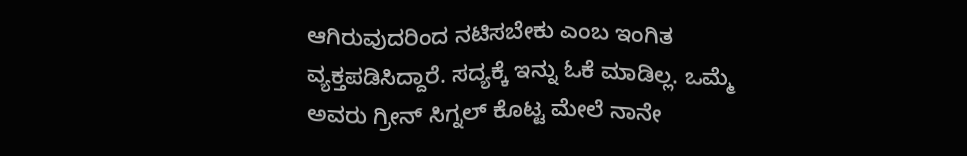ಆಗಿರುವುದರಿಂದ ನಟಿಸಬೇಕು ಎಂಬ ಇಂಗಿತ ವ್ಯಕ್ತಪಡಿಸಿದ್ದಾರೆ. ಸದ್ಯಕ್ಕೆ ಇನ್ನು ಓಕೆ ಮಾಡಿಲ್ಲ. ಒಮ್ಮೆ ಅವರು ಗ್ರೀನ್ ಸಿಗ್ನಲ್ ಕೊಟ್ಟ ಮೇಲೆ ನಾನೇ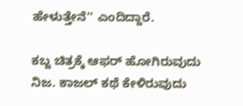ಹೇಳುತ್ತೇನೆ'' ಎಂದಿದ್ದಾರೆ.

ಕಬ್ಜ ಚಿತ್ರಕ್ಕೆ ಆಫರ್ ಹೋಗಿರುವುದು ನಿಜ. ಕಾಜಲ್ ಕಥೆ ಕೇಳಿರುವುದು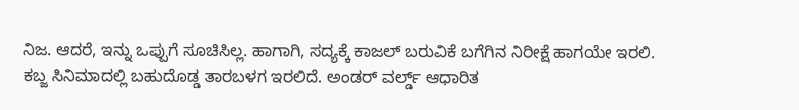ನಿಜ. ಆದರೆ, ಇನ್ನು ಒಪ್ಪುಗೆ ಸೂಚಿಸಿಲ್ಲ. ಹಾಗಾಗಿ, ಸದ್ಯಕ್ಕೆ ಕಾಜಲ್ ಬರುವಿಕೆ ಬಗೆಗಿನ ನಿರೀಕ್ಷೆ ಹಾಗಯೇ ಇರಲಿ.
ಕಬ್ಜ ಸಿನಿಮಾದಲ್ಲಿ ಬಹುದೊಡ್ಡ ತಾರಬಳಗ ಇರಲಿದೆ. ಅಂಡರ್ ವರ್ಲ್ಡ್ ಆಧಾರಿತ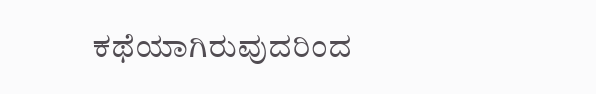ಕಥೆಯಾಗಿರುವುದರಿಂದ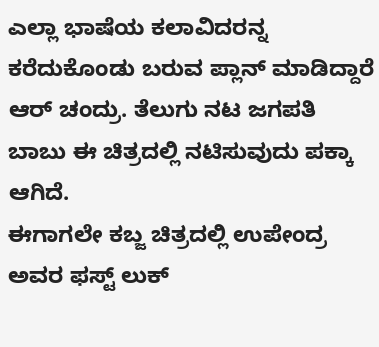ಎಲ್ಲಾ ಭಾಷೆಯ ಕಲಾವಿದರನ್ನ ಕರೆದುಕೊಂಡು ಬರುವ ಪ್ಲಾನ್ ಮಾಡಿದ್ದಾರೆ ಆರ್ ಚಂದ್ರು. ತೆಲುಗು ನಟ ಜಗಪತಿ ಬಾಬು ಈ ಚಿತ್ರದಲ್ಲಿ ನಟಿಸುವುದು ಪಕ್ಕಾ ಆಗಿದೆ.
ಈಗಾಗಲೇ ಕಬ್ಜ ಚಿತ್ರದಲ್ಲಿ ಉಪೇಂದ್ರ ಅವರ ಫಸ್ಟ್ ಲುಕ್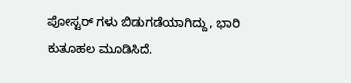ಪೋಸ್ಟರ್ ಗಳು ಬಿಡುಗಡೆಯಾಗಿದ್ದು, ಭಾರಿ ಕುತೂಹಲ ಮೂಡಿಸಿದೆ.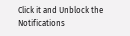Click it and Unblock the Notifications